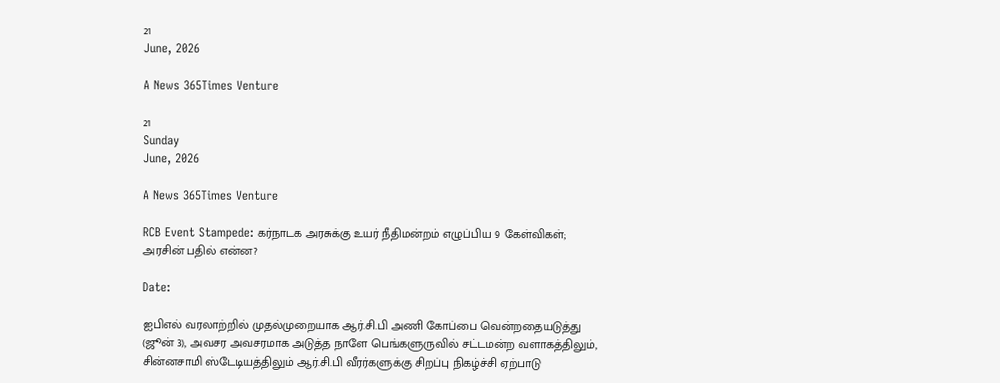21
June, 2026

A News 365Times Venture

21
Sunday
June, 2026

A News 365Times Venture

RCB Event Stampede: கர்நாடக அரசுக்கு உயர் நீதிமன்றம் எழுப்பிய 9 கேள்விகள்; அரசின் பதில் என்ன?

Date:

ஐபிஎல் வரலாற்றில் முதல்முறையாக ஆர்.சி.பி அணி கோப்பை வென்றதையடுத்து (ஜூன் 3), அவசர அவசரமாக அடுத்த நாளே பெங்களுருவில் சட்டமன்ற வளாகத்திலும், சின்னசாமி ஸ்டேடியத்திலும் ஆர்.சி.பி வீரர்களுக்கு சிறப்பு நிகழ்ச்சி ஏற்பாடு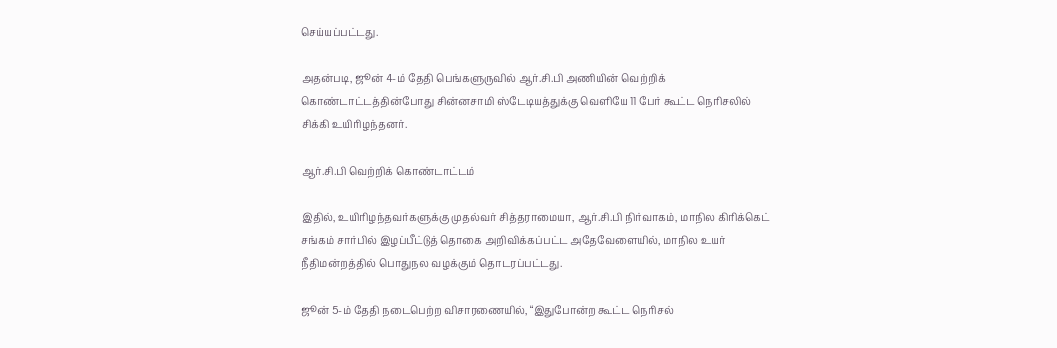செய்யப்பட்டது.

அதன்படி, ஜூன் 4-ம் தேதி பெங்களுருவில் ஆர்.சி.பி அணியின் வெற்றிக் கொண்டாட்டத்தின்போது சின்னசாமி ஸ்டேடியத்துக்கு வெளியே 11 பேர் கூட்ட நெரிசலில் சிக்கி உயிரிழந்தனர்.

ஆர்.சி.பி வெற்றிக் கொண்டாட்டம்

இதில், உயிரிழந்தவர்களுக்கு முதல்வர் சித்தராமையா, ஆர்.சி.பி நிர்வாகம், மாநில கிரிக்கெட் சங்கம் சார்பில் இழப்பீட்டுத் தொகை அறிவிக்கப்பட்ட அதேவேளையில், மாநில உயர் நீதிமன்றத்தில் பொதுநல வழக்கும் தொடரப்பட்டது.

ஜூன் 5-ம் தேதி நடைபெற்ற விசாரணையில், “இதுபோன்ற கூட்ட நெரிசல்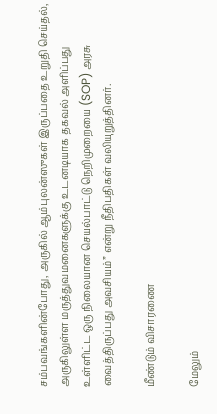சம்பவங்களின்போது, அருகில் ஆம்புலன்ஸுகள் இருப்பதை உறுதி செய்தல், அருகிலுள்ள மருத்துவமனைகளுக்கு உடனடியாக தகவல் அளிப்பது உள்ளிட்ட ஒரு நிலையான செயல்பாட்டு நெறிமுறையை (SOP) அரசு வைத்திருப்பது அவசியம்” என்று நீதிபதிகள் வலியுறுத்தினர்.

மீண்டும் விசாரணை

மேலும்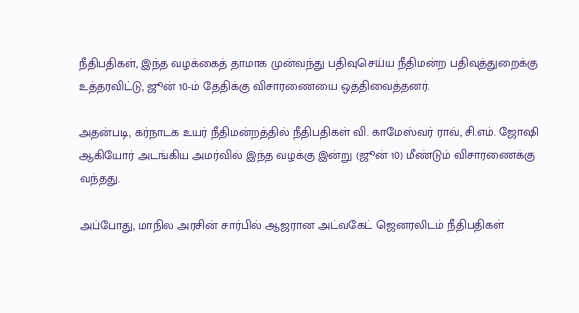நீதிபதிகள், இந்த வழக்கைத் தாமாக முன்வந்து பதிவுசெய்ய நீதிமன்ற பதிவுத்துறைக்கு உத்தரவிட்டு, ஜூன் 10-ம் தேதிக்கு விசாரணையை ஒத்திவைத்தனர்.

அதன்படி, கர்நாடக உயர் நீதிமன்றத்தில் நீதிபதிகள் வி. காமேஸ்வர் ராவ், சி.எம். ஜோஷி ஆகியோர் அடங்கிய அமர்வில் இந்த வழக்கு இன்று (ஜூன் 10) மீண்டும் விசாரணைக்கு வந்தது.

அப்போது, மாநில அரசின் சார்பில் ஆஜரான அட்வகேட் ஜெனரலிடம் நீதிபதிகள்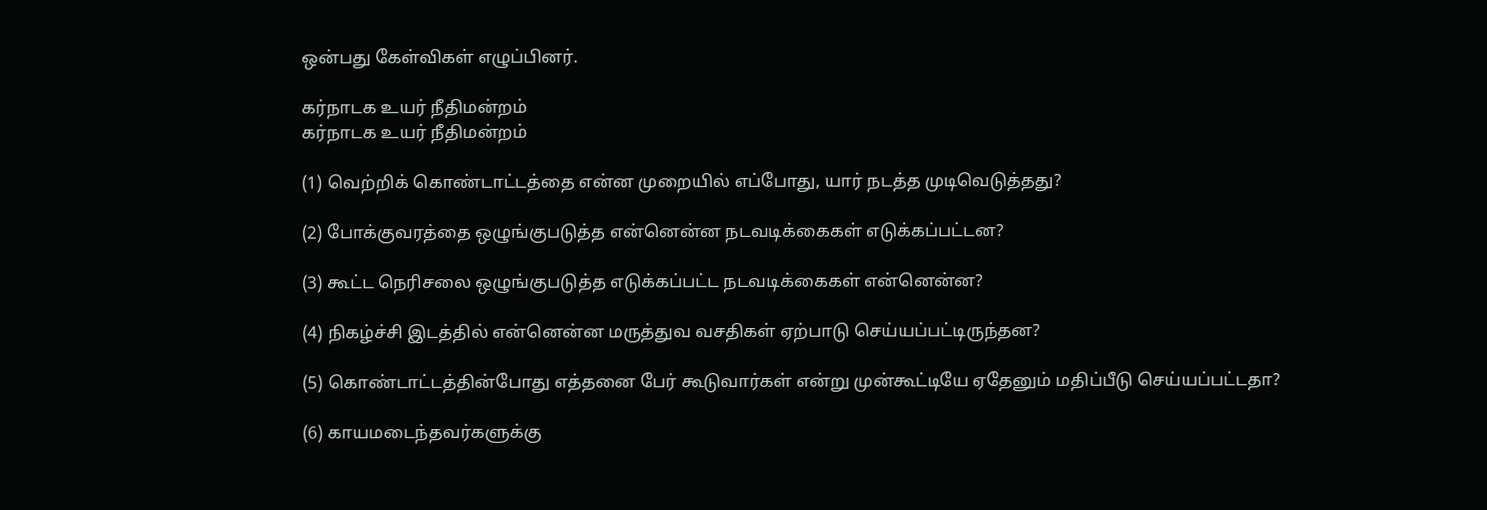ஒன்பது கேள்விகள் எழுப்பினர்.

கர்நாடக உயர் நீதிமன்றம்
கர்நாடக உயர் நீதிமன்றம்

(1) வெற்றிக் கொண்டாட்டத்தை என்ன முறையில் எப்போது, யார் நடத்த முடிவெடுத்தது?

(2) போக்குவரத்தை ஒழுங்குபடுத்த என்னென்ன நடவடிக்கைகள் எடுக்கப்பட்டன?

(3) கூட்ட நெரிசலை ஒழுங்குபடுத்த எடுக்கப்பட்ட நடவடிக்கைகள் என்னென்ன?

(4) நிகழ்ச்சி இடத்தில் என்னென்ன மருத்துவ வசதிகள் ஏற்பாடு செய்யப்பட்டிருந்தன?

(5) கொண்டாட்டத்தின்போது எத்தனை பேர் கூடுவார்கள் என்று முன்கூட்டியே ஏதேனும் மதிப்பீடு செய்யப்பட்டதா?

(6) காயமடைந்தவர்களுக்கு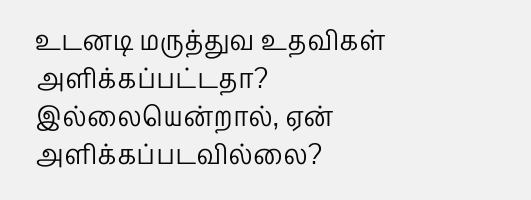உடனடி மருத்துவ உதவிகள் அளிக்கப்பட்டதா? இல்லையென்றால், ஏன் அளிக்கப்படவில்லை?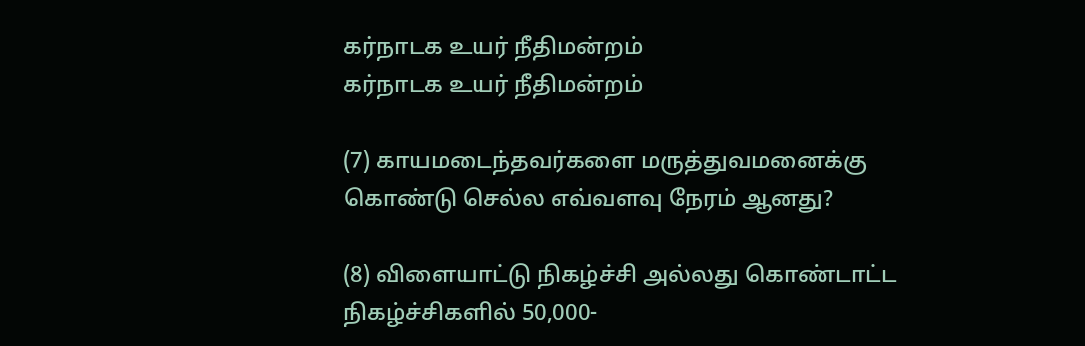கர்நாடக உயர் நீதிமன்றம்
கர்நாடக உயர் நீதிமன்றம்

(7) காயமடைந்தவர்களை மருத்துவமனைக்கு கொண்டு செல்ல எவ்வளவு நேரம் ஆனது?

(8) விளையாட்டு நிகழ்ச்சி அல்லது கொண்டாட்ட நிகழ்ச்சிகளில் 50,000-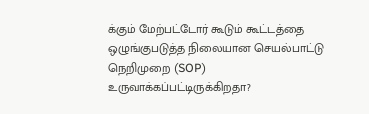க்கும் மேற்பட்டோர் கூடும் கூட்டத்தை ஒழுங்குபடுத்த நிலையான செயல்பாட்டு நெறிமுறை (SOP) உருவாக்கப்பட்டிருக்கிறதா?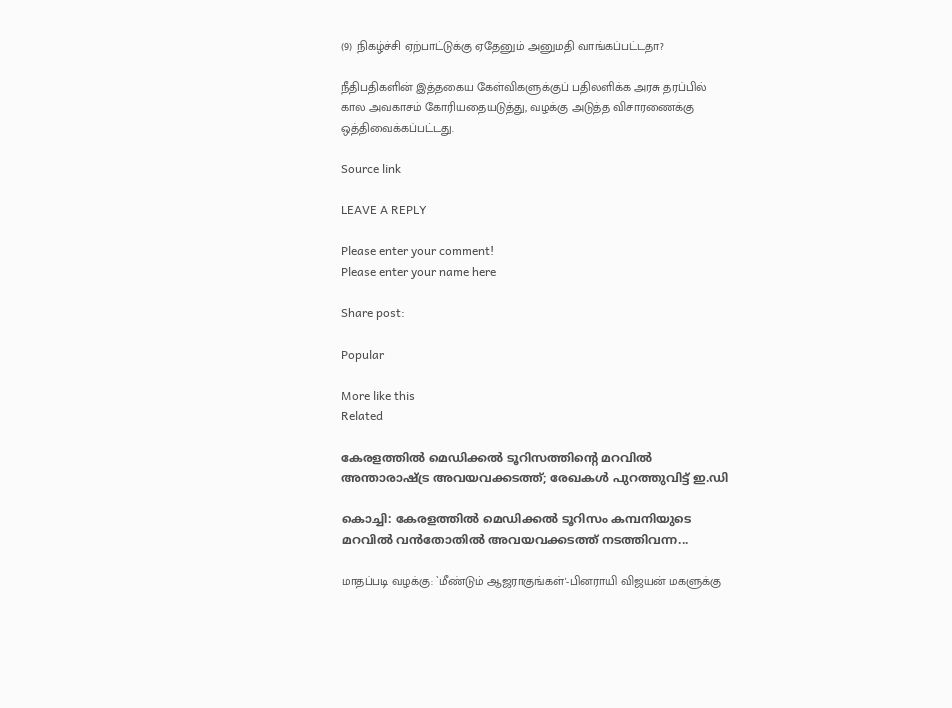(9) நிகழ்ச்சி ஏற்பாட்டுக்கு ஏதேனும் அனுமதி வாங்கப்பட்டதா?

நீதிபதிகளின் இத்தகைய கேள்விகளுக்குப் பதிலளிக்க அரசு தரப்பில் கால அவகாசம் கோரியதையடுத்து, வழக்கு அடுத்த விசாரணைக்கு ஒத்திவைக்கப்பட்டது.

Source link

LEAVE A REPLY

Please enter your comment!
Please enter your name here

Share post:

Popular

More like this
Related

കേരളത്തില്‍ മെഡിക്കല്‍ ടൂറിസത്തിന്റെ മറവില്‍ അന്താരാഷ്ട്ര അവയവക്കടത്ത്; രേഖകള്‍ പുറത്തുവിട്ട് ഇ.ഡി

കൊച്ചി: കേരളത്തില്‍ മെഡിക്കല്‍ ടൂറിസം കമ്പനിയുടെ മറവില്‍ വന്‍തോതില്‍ അവയവക്കടത്ത് നടത്തിവന്ന...

மாதப்படி வழக்கு: `மீண்டும் ஆஜராகுங்கள்'-பினராயி விஜயன் மகளுக்கு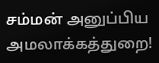சம்மன் அனுப்பிய அமலாக்கத்துறை!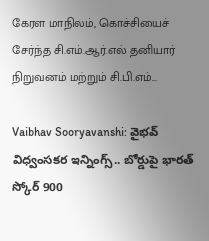கேரள மாநிலம், கொச்சியைச் சேர்ந்த சி.எம்.ஆர்.எல் தனியார் நிறுவனம் மற்றும் சி.பி.எம்...

Vaibhav Sooryavanshi: వైభవ్ విధ్వంసకర ఇన్నింగ్స్.. బోర్డుపై భారత్ స్కోర్ 900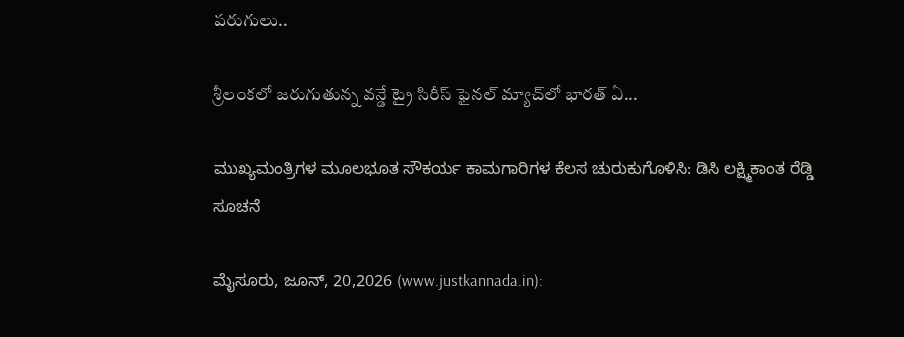పరుగులు..

శ్రీలంకలో జరుగుతున్న వన్డే ట్రై సిరీస్ ఫైనల్ మ్యాచ్‌లో భారత్ ఏ...

ಮುಖ್ಯಮಂತ್ರಿಗಳ ಮೂಲಭೂತ ಸೌಕರ್ಯ ಕಾಮಗಾರಿಗಳ ಕೆಲಸ ಚುರುಕುಗೊಳಿಸಿ: ಡಿಸಿ ಲಕ್ಷ್ಮಿಕಾಂತ ರೆಡ್ಡಿ ಸೂಚನೆ

ಮೈಸೂರು, ಜೂನ್, 20,2026 (www.justkannada.in):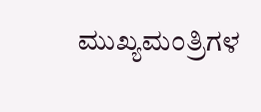ಮುಖ್ಯಮಂತ್ರಿಗಳ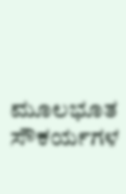ಮೂಲಭೂತ ಸೌಕರ್ಯಗಳ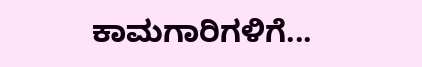ಕಾಮಗಾರಿಗಳಿಗೆ...